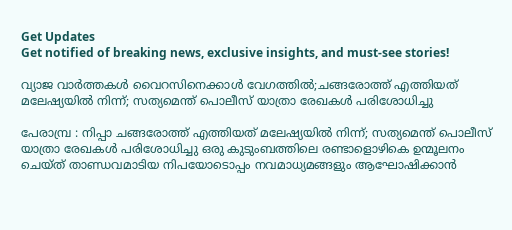Get Updates
Get notified of breaking news, exclusive insights, and must-see stories!

വ്യാജ വാര്‍ത്തകള്‍ വൈറസിനെക്കാള്‍ വേഗത്തില്‍;ചങ്ങരോത്ത് എത്തിയത് മലേഷ്യയില്‍ നിന്ന്; സത്യമെന്ത് പൊലീസ് യാത്രാ രേഖകള്‍ പരിശോധിച്ചു

പേരാമ്പ്ര : നിപ്പാ ചങ്ങരോത്ത് എത്തിയത് മലേഷ്യയില്‍ നിന്ന്; സത്യമെന്ത് പൊലീസ് യാത്രാ രേഖകള്‍ പരിശോധിച്ചു ഒരു കുടുംബത്തിലെ രണ്ടാളൊഴികെ ഉന്മൂലനം ചെയ്ത് താണ്ഡവമാടിയ നിപയോടൊപ്പം നവമാധ്യമങ്ങളും ആഘോഷിക്കാന്‍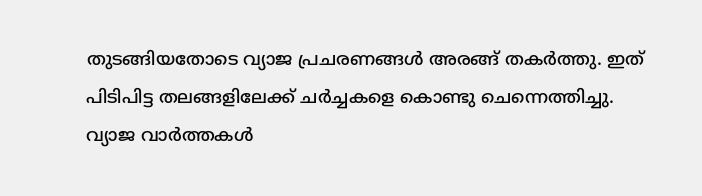തുടങ്ങിയതോടെ വ്യാജ പ്രചരണങ്ങള്‍ അരങ്ങ് തകര്‍ത്തു. ഇത് പിടിപിട്ട തലങ്ങളിലേക്ക് ചര്‍ച്ചകളെ കൊണ്ടു ചെന്നെത്തിച്ചു. വ്യാജ വാര്‍ത്തകള്‍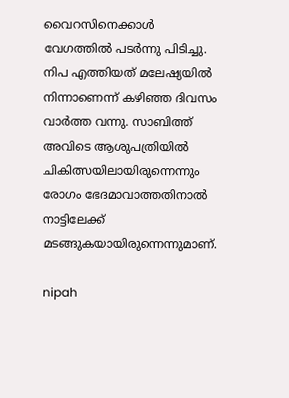വൈറസിനെക്കാള്‍ വേഗത്തില്‍ പടര്‍ന്നു പിടിച്ചു. നിപ എത്തിയത് മലേഷ്യയില്‍ നിന്നാണെന്ന് കഴിഞ്ഞ ദിവസം വാര്‍ത്ത വന്നു. സാബിത്ത് അവിടെ ആശുപത്രിയില്‍ ചികിത്സയിലായിരുന്നെന്നും രോഗം ഭേദമാവാത്തതിനാല്‍ നാട്ടിലേക്ക് മടങ്ങുകയായിരുന്നെന്നുമാണ്.

nipah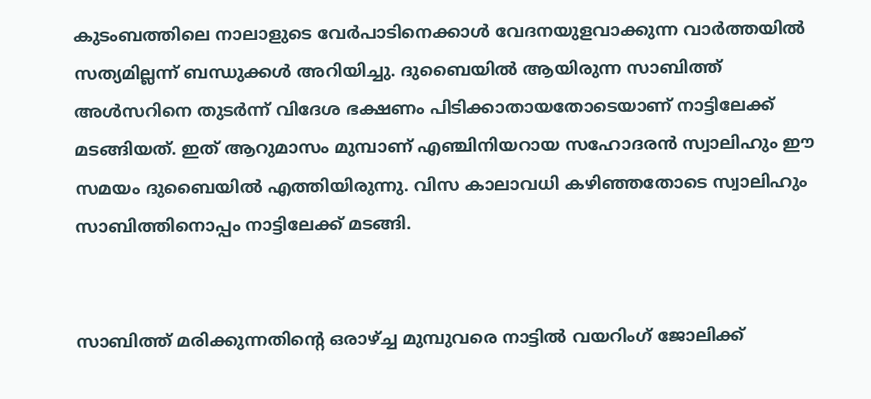കുടംബത്തിലെ നാലാളുടെ വേര്‍പാടിനെക്കാള്‍ വേദനയുളവാക്കുന്ന വാര്‍ത്തയില്‍ സത്യമില്ലന്ന് ബന്ധുക്കള്‍ അറിയിച്ചു. ദുബൈയില്‍ ആയിരുന്ന സാബിത്ത് അള്‍സറിനെ തുടര്‍ന്ന് വിദേശ ഭക്ഷണം പിടിക്കാതായതോടെയാണ് നാട്ടിലേക്ക് മടങ്ങിയത്. ഇത് ആറുമാസം മുമ്പാണ് എഞ്ചിനിയറായ സഹോദരന്‍ സ്വാലിഹും ഈ സമയം ദുബൈയില്‍ എത്തിയിരുന്നു. വിസ കാലാവധി കഴിഞ്ഞതോടെ സ്വാലിഹും സാബിത്തിനൊപ്പം നാട്ടിലേക്ക് മടങ്ങി.


സാബിത്ത് മരിക്കുന്നതിന്റെ ഒരാഴ്ച്ച മുമ്പുവരെ നാട്ടില്‍ വയറിംഗ് ജോലിക്ക്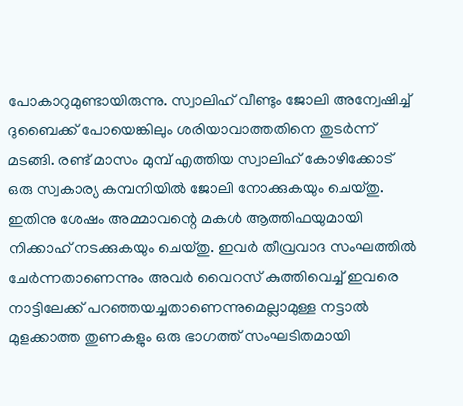പോകാറുമുണ്ടായിരുന്നു. സ്വാലിഹ് വീണ്ടും ജോലി അന്വേഷിച്ച് ദുബൈക്ക് പോയെങ്കിലും ശരിയാവാത്തതിനെ തുടര്‍ന്ന് മടങ്ങി. രണ്ട് മാസം മുമ്പ് എത്തിയ സ്വാലിഹ് കോഴിക്കോട് ഒരു സ്വകാര്യ കമ്പനിയില്‍ ജോലി നോക്കുകയും ചെയ്തു. ഇതിനു ശേഷം അമ്മാവന്റെ മകള്‍ ആത്തിഫയുമായി നിക്കാഹ് നടക്കുകയും ചെയ്തു. ഇവര്‍ തീവ്രവാദ സംഘത്തില്‍ ചേര്‍ന്നതാണെന്നും അവര്‍ വൈറസ് കുത്തിവെച്ച് ഇവരെ നാട്ടിലേക്ക് പറഞ്ഞയച്ചതാണെന്നുമെല്ലാമുള്ള നട്ടാല്‍ മുളക്കാത്ത തുണകളും ഒരു ഭാഗത്ത് സംഘടിതമായി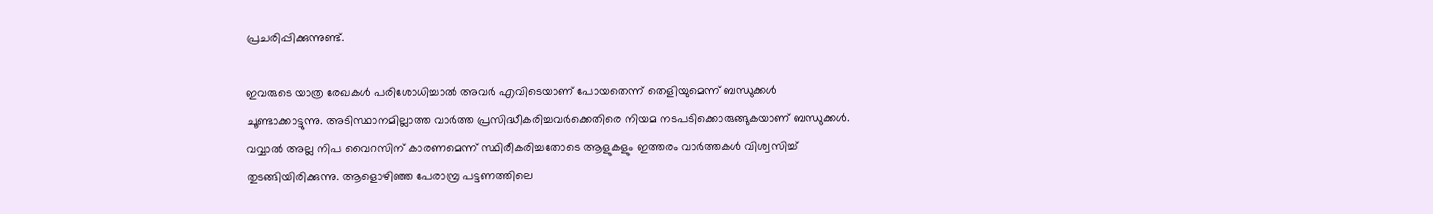പ്രചരിപ്പിക്കുന്നുണ്ട്.

ഇവരുടെ യാത്ര രേഖകള്‍ പരിശോധിച്ചാല്‍ അവര്‍ എവിടെയാണ് പോയതെന്ന് തെളിയുമെന്ന് ബന്ധുക്കള്‍ ചൂണ്ടാക്കാട്ടുന്നു. അടിസ്ഥാനമില്ലാത്ത വാര്‍ത്ത പ്രസിദ്ധീകരിച്ചവര്‍ക്കെതിരെ നിയമ നടപടിക്കൊരുങ്ങുകയാണ് ബന്ധുക്കള്‍. വവ്വാല്‍ അല്ല നിപ വൈറസിന് കാരണമെന്ന് സ്ഥിരീകരിച്ചതോടെ ആളുകളും ഇത്തരം വാര്‍ത്തകള്‍ വിശ്വസിച്ച് തുടങ്ങിയിരിക്കുന്നു. ആളൊഴിഞ്ഞ പേരാമ്പ്ര പട്ടണത്തിലെ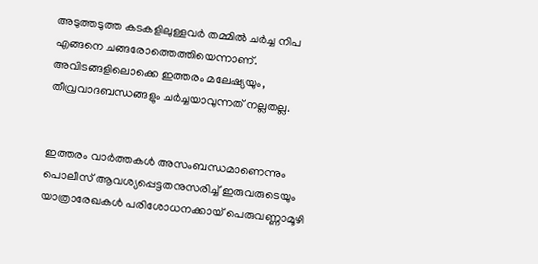അടുത്തടുത്ത കടകളിലുള്ളവര്‍ തമ്മില്‍ ചര്‍ച്ച നിപ എങ്ങനെ ചങ്ങരോത്തെത്തിയെന്നാണ്. അവിടങ്ങളിലൊക്കെ ഇത്തരം മലേഷ്യയും, തീവ്രവാദബന്ധങ്ങളും ചര്‍ച്ചയാവുന്നത് നല്ലതല്ല.


ഇത്തരം വാര്‍ത്തകള്‍ അസംബന്ധമാണെന്നും പൊലീസ് ആവശ്യപ്പെട്ടതനുസരിച്ച് ഇരുവരുടെയും യാത്രാരേഖകള്‍ പരിശോധനക്കായ് പെരുവണ്ണാമൂഴി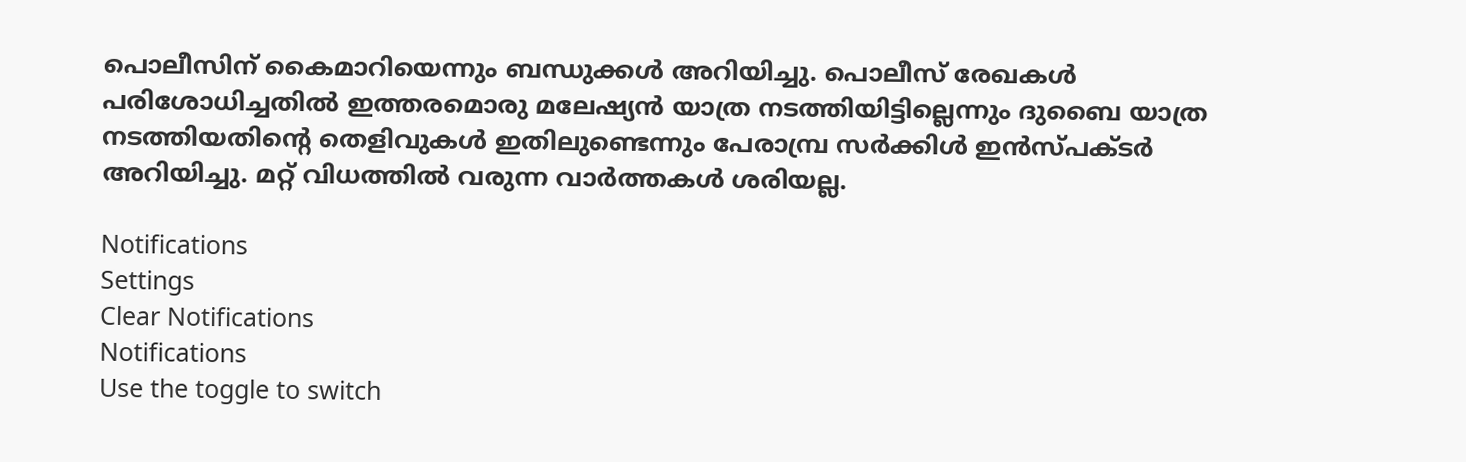പൊലീസിന് കൈമാറിയെന്നും ബന്ധുക്കള്‍ അറിയിച്ചു. പൊലീസ് രേഖകള്‍ പരിശോധിച്ചതില്‍ ഇത്തരമൊരു മലേഷ്യന്‍ യാത്ര നടത്തിയിട്ടില്ലെന്നും ദുബൈ യാത്ര നടത്തിയതിന്റെ തെളിവുകള്‍ ഇതിലുണ്ടെന്നും പേരാമ്പ്ര സര്‍ക്കിള്‍ ഇന്‍സ്പക്ടര്‍ അറിയിച്ചു. മറ്റ് വിധത്തില്‍ വരുന്ന വാര്‍ത്തകള്‍ ശരിയല്ല.

Notifications
Settings
Clear Notifications
Notifications
Use the toggle to switch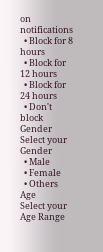on notifications
  • Block for 8 hours
  • Block for 12 hours
  • Block for 24 hours
  • Don't block
Gender
Select your Gender
  • Male
  • Female
  • Others
Age
Select your Age Range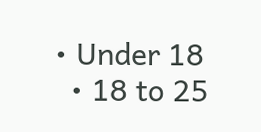• Under 18
  • 18 to 25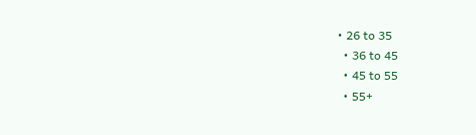• 26 to 35
  • 36 to 45
  • 45 to 55
  • 55+